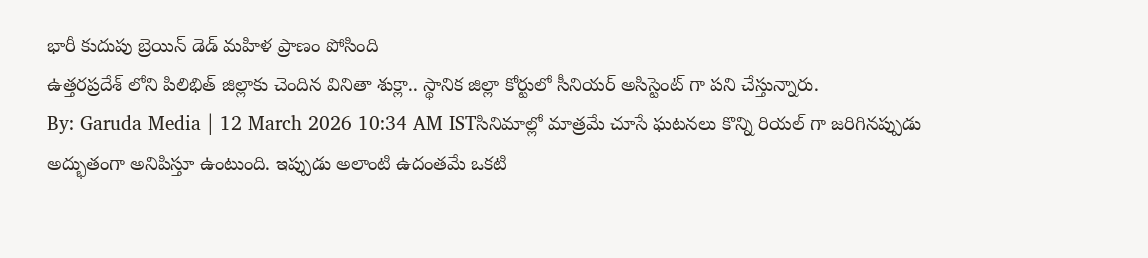భారీ కుదుపు బ్రెయిన్ డెడ్ మహిళ ప్రాణం పోసింది
ఉత్తరప్రదేశ్ లోని పిలిభిత్ జిల్లాకు చెందిన వినితా శుక్లా.. స్థానిక జిల్లా కోర్టులో సీనియర్ అసిస్టెంట్ గా పని చేస్తున్నారు.
By: Garuda Media | 12 March 2026 10:34 AM ISTసినిమాల్లో మాత్రమే చూసే ఘటనలు కొన్ని రియల్ గా జరిగినప్పుడు అద్భుతంగా అనిపిస్తూ ఉంటుంది. ఇప్పుడు అలాంటి ఉదంతమే ఒకటి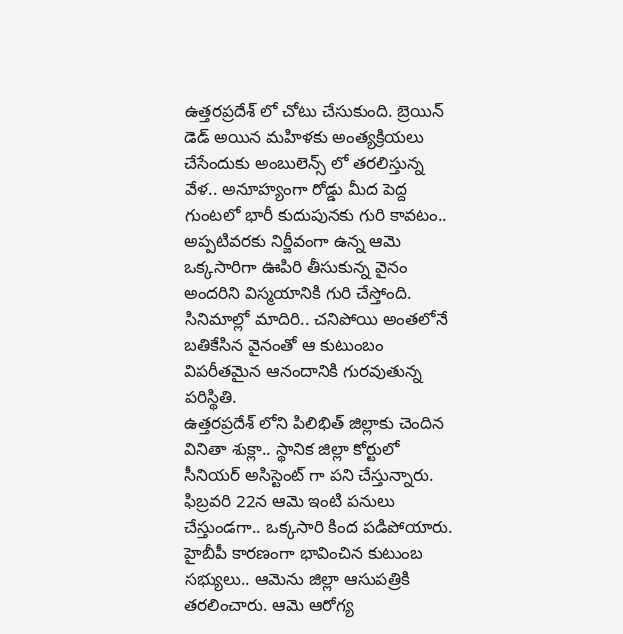ఉత్తరప్రదేశ్ లో చోటు చేసుకుంది. బ్రెయిన్ డెడ్ అయిన మహిళకు అంత్యక్రియలు చేసేందుకు అంబులెన్స్ లో తరలిస్తున్న వేళ.. అనూహ్యంగా రోడ్డు మీద పెద్ద గుంటలో భారీ కుదుపునకు గురి కావటం.. అప్పటివరకు నిర్జీవంగా ఉన్న ఆమె ఒక్కసారిగా ఊపిరి తీసుకున్న వైనం అందరిని విస్మయానికి గురి చేస్తోంది. సినిమాల్లో మాదిరి.. చనిపోయి అంతలోనే బతికేసిన వైనంతో ఆ కుటుంబం విపరీతమైన ఆనందానికి గురవుతున్న పరిస్థితి.
ఉత్తరప్రదేశ్ లోని పిలిభిత్ జిల్లాకు చెందిన వినితా శుక్లా.. స్థానిక జిల్లా కోర్టులో సీనియర్ అసిస్టెంట్ గా పని చేస్తున్నారు. ఫిబ్రవరి 22న ఆమె ఇంటి పనులు చేస్తుండగా.. ఒక్కసారి కింద పడిపోయారు. హైబీపీ కారణంగా భావించిన కుటుంబ సభ్యులు.. ఆమెను జిల్లా ఆసుపత్రికి తరలించారు. ఆమె ఆరోగ్య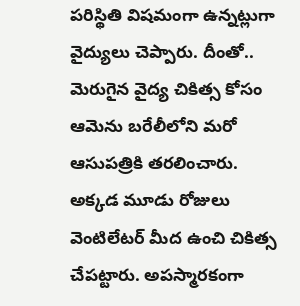పరిస్థితి విషమంగా ఉన్నట్లుగా వైద్యులు చెప్పారు. దీంతో.. మెరుగైన వైద్య చికిత్స కోసం ఆమెను బరేలీలోని మరో ఆసుపత్రికి తరలించారు.
అక్కడ మూడు రోజులు వెంటిలేటర్ మీద ఉంచి చికిత్స చేపట్టారు. అపస్మారకంగా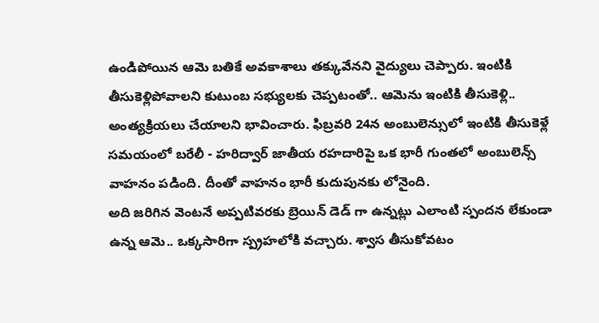ఉండిపోయిన ఆమె బతికే అవకాశాలు తక్కువేనని వైద్యులు చెప్పారు. ఇంటికి తీసుకెళ్లిపోవాలని కుటుంబ సభ్యులకు చెప్పటంతో.. ఆమెను ఇంటికి తీసుకెళ్లి.. అంత్యక్రియలు చేయాలని భావించారు. ఫిబ్రవరి 24న అంబులెన్సులో ఇంటికి తీసుకెళ్లే సమయంలో బరేలీ - హరిద్వార్ జాతీయ రహదారిపై ఒక భారీ గుంతలో అంబులెన్స్ వాహనం పడింది. దీంతో వాహనం భారీ కుదుపునకు లోనైంది.
అది జరిగిన వెంటనే అప్పటివరకు బ్రెయిన్ డెడ్ గా ఉన్నట్లు ఎలాంటి స్పందన లేకుండా ఉన్న ఆమె.. ఒక్కసారిగా స్ప్రహలోకి వచ్చారు. శ్వాస తీసుకోవటం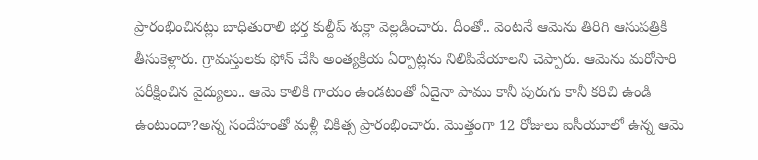ప్రారంభించినట్లు బాధితురాలి భర్త కుల్దీప్ శుక్లా వెల్లడించారు. దీంతో.. వెంటనే ఆమెను తిరిగి ఆసుపత్రికి తీసుకెళ్లారు. గ్రామస్తులకు ఫోన్ చేసి అంత్యక్రియ ఏర్పాట్లను నిలిపివేయాలని చెప్పారు. ఆమెను మరోసారి పరీక్షించిన వైద్యులు.. ఆమె కాలికి గాయం ఉండటంతో ఏదైనా పాము కానీ పురుగు కానీ కరిచి ఉండి ఉంటుందా?అన్న సందేహంతో మళ్లీ చికిత్స ప్రారంభించారు. మొత్తంగా 12 రోజులు ఐసీయూలో ఉన్న ఆమె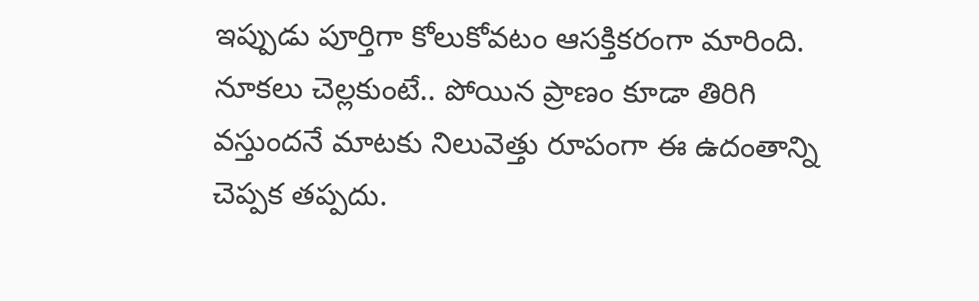ఇప్పుడు పూర్తిగా కోలుకోవటం ఆసక్తికరంగా మారింది. నూకలు చెల్లకుంటే.. పోయిన ప్రాణం కూడా తిరిగి వస్తుందనే మాటకు నిలువెత్తు రూపంగా ఈ ఉదంతాన్ని చెప్పక తప్పదు.